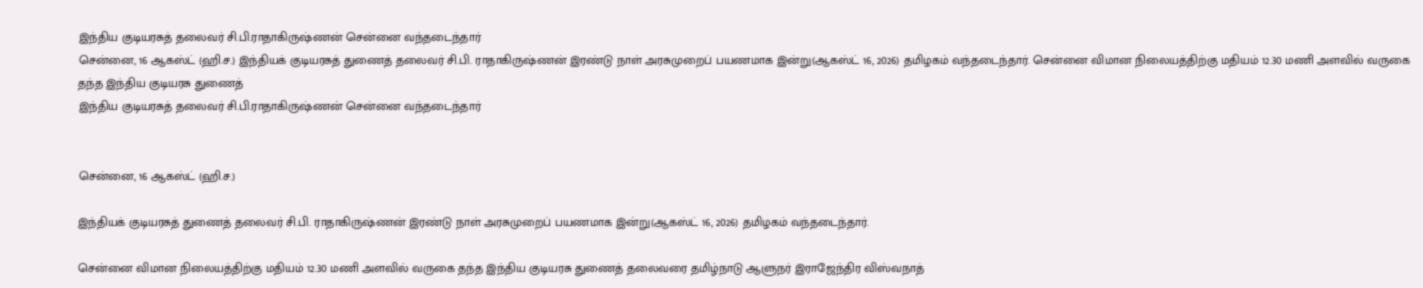இந்திய குடியரசுத் தலைவர் சி.பி.ராதாகிருஷ்ணன் சென்னை வந்தடைந்தார்
சென்னை, 16 ஆகஸ்ட் (ஹி.ச.) இந்தியக் குடியரசுத் துணைத் தலைவர் சி.பி. ராதாகிருஷ்ணன் இரண்டு நாள் அரசுமுறைப் பயணமாக இன்று(ஆகஸ்ட் 16, 2026) தமிழகம் வந்தடைந்தார். சென்னை விமான நிலையத்திற்கு மதியம் 12.30 மணி அளவில் வருகை தந்த இந்திய குடியரசு துணைத்
இந்திய குடியரசுத் தலைவர் சி.பி.ராதாகிருஷ்ணன் சென்னை வந்தடைந்தார்


சென்னை, 16 ஆகஸ்ட் (ஹி.ச.)

இந்தியக் குடியரசுத் துணைத் தலைவர் சி.பி. ராதாகிருஷ்ணன் இரண்டு நாள் அரசுமுறைப் பயணமாக இன்று(ஆகஸ்ட் 16, 2026) தமிழகம் வந்தடைந்தார்.

சென்னை விமான நிலையத்திற்கு மதியம் 12.30 மணி அளவில் வருகை தந்த இந்திய குடியரசு துணைத் தலைவரை தமிழ்நாடு ஆளுநர் இராஜேந்திர விஸ்வநாத்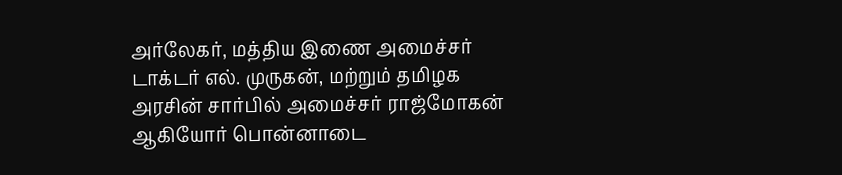அர்லேகர், மத்திய இணை அமைச்சர் டாக்டர் எல். முருகன், மற்றும் தமிழக அரசின் சார்பில் அமைச்சர் ராஜ்மோகன் ஆகியோர் பொன்னாடை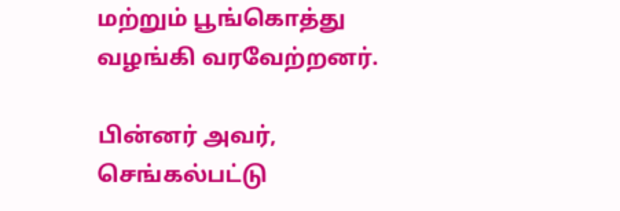மற்றும் பூங்கொத்து வழங்கி வரவேற்றனர்.

பின்னர் அவர், செங்கல்பட்டு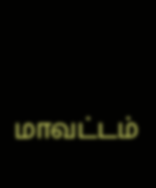மாவட்டம்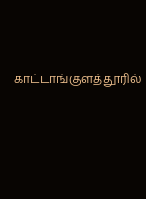காட்டாங்குளத்தூரில்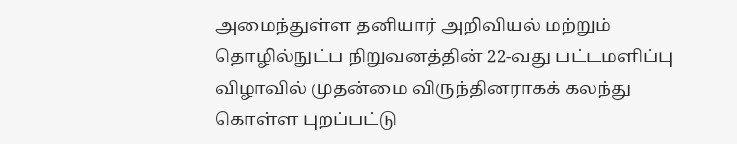அமைந்துள்ள தனியார் அறிவியல் மற்றும் தொழில்நுட்ப நிறுவனத்தின் 22-வது பட்டமளிப்பு விழாவில் முதன்மை விருந்தினராகக் கலந்து கொள்ள புறப்பட்டு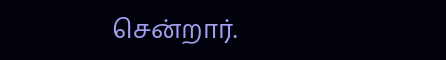சென்றார்.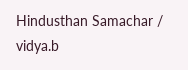Hindusthan Samachar / vidya.b